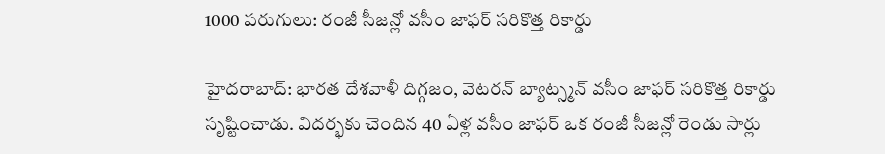1000 పరుగులు: రంజీ సీజన్లో వసీం జాఫర్ సరికొత్త రికార్డు

హైదరాబాద్: భారత దేశవాళీ దిగ్గజం, వెటరన్ బ్యాట్స్మన్ వసీం జాఫర్ సరికొత్త రికార్డు సృష్టించాడు. విదర్భకు చెందిన 40 ఏళ్ల వసీం జాఫర్ ఒక రంజీ సీజన్లో రెండు సార్లు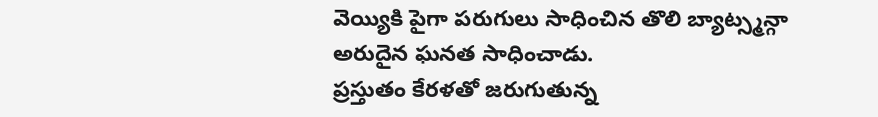వెయ్యికి పైగా పరుగులు సాధించిన తొలి బ్యాట్స్మన్గా అరుదైన ఘనత సాధించాడు.
ప్రస్తుతం కేరళతో జరుగుతున్న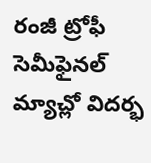రంజీ ట్రోఫీ సెమీఫైనల్ మ్యాచ్లో విదర్భ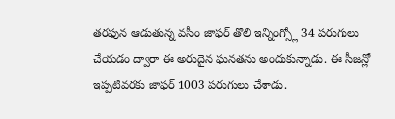తరఫున ఆడుతున్న వసీం జాఫర్ తొలి ఇన్నింగ్స్లో 34 పరుగులు చేయడం ద్వారా ఈ అరుదైన ఘనతను అందుకున్నాడు. ఈ సీజన్లో ఇప్పటివరకు జాఫర్ 1003 పరుగులు చేశాడు.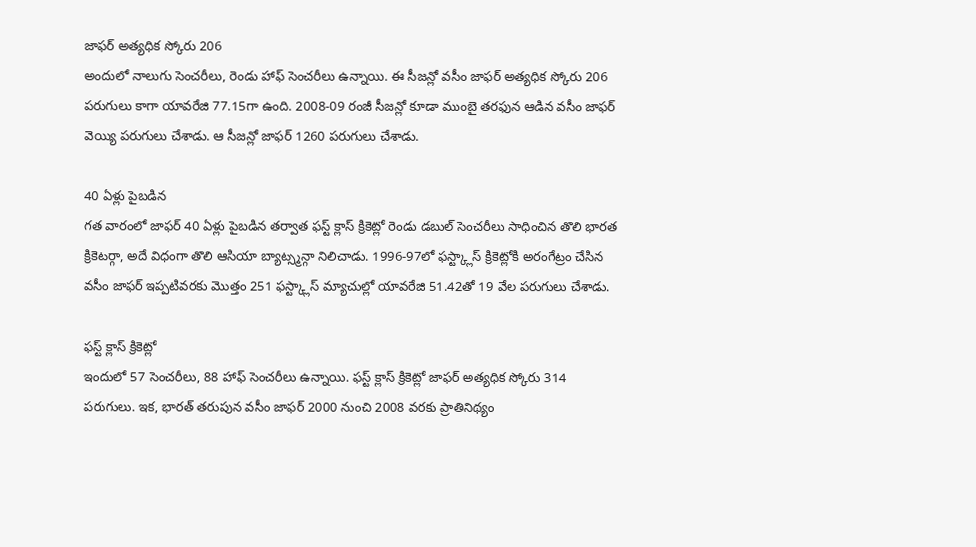జాఫర్ అత్యధిక స్కోరు 206
అందులో నాలుగు సెంచరీలు, రెండు హాఫ్ సెంచరీలు ఉన్నాయి. ఈ సీజన్లో వసీం జాఫర్ అత్యధిక స్కోరు 206 పరుగులు కాగా యావరేజి 77.15గా ఉంది. 2008-09 రంజీ సీజన్లో కూడా ముంబై తరఫున ఆడిన వసీం జాఫర్ వెయ్యి పరుగులు చేశాడు. ఆ సీజన్లో జాఫర్ 1260 పరుగులు చేశాడు.

40 ఏళ్లు పైబడిన
గత వారంలో జాఫర్ 40 ఏళ్లు పైబడిన తర్వాత ఫస్ట్ క్లాస్ క్రికెట్లో రెండు డబుల్ సెంచరీలు సాధించిన తొలి భారత క్రికెటర్గా, అదే విధంగా తొలి ఆసియా బ్యాట్స్మన్గా నిలిచాడు. 1996-97లో ఫస్ట్క్లాస్ క్రికెట్లోకి అరంగేట్రం చేసిన వసీం జాఫర్ ఇప్పటివరకు మొత్తం 251 ఫస్ట్క్లాస్ మ్యాచుల్లో యావరేజి 51.42తో 19 వేల పరుగులు చేశాడు.

ఫస్ట్ క్లాస్ క్రికెట్లో
ఇందులో 57 సెంచరీలు, 88 హాఫ్ సెంచరీలు ఉన్నాయి. ఫస్ట్ క్లాస్ క్రికెట్లో జాఫర్ అత్యధిక స్కోరు 314 పరుగులు. ఇక, భారత్ తరుపున వసీం జాఫర్ 2000 నుంచి 2008 వరకు ప్రాతినిథ్యం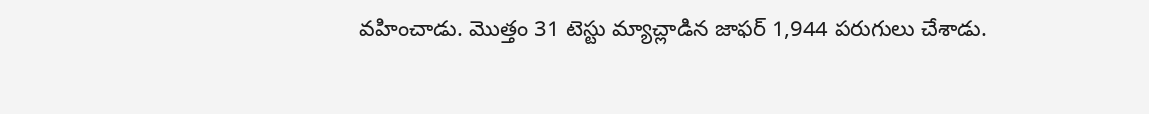వహించాడు. మొత్తం 31 టెస్టు మ్యాచ్లాడిన జాఫర్ 1,944 పరుగులు చేశాడు.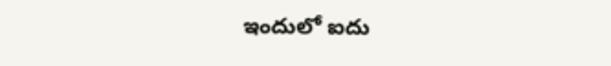ఇందులో ఐదు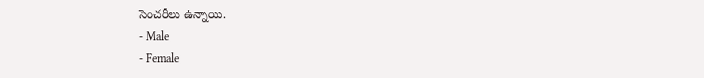సెంచరీలు ఉన్నాయి.
- Male
- Female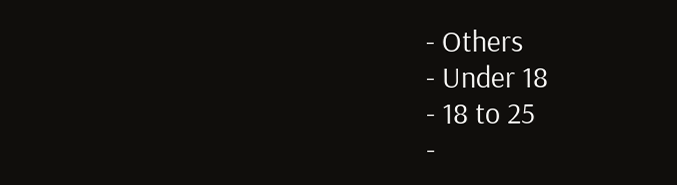- Others
- Under 18
- 18 to 25
-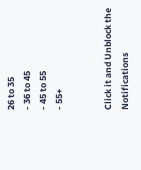26 to 35
- 36 to 45
- 45 to 55
- 55+


Click it and Unblock the Notifications